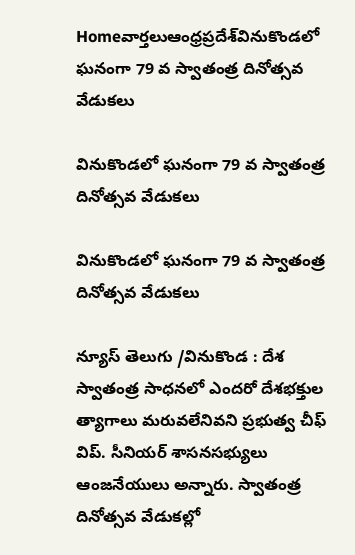Homeవార్తలుఆంధ్రప్రదేశ్‌వినుకొండలో ఘనంగా 79 వ స్వాతంత్ర దినోత్సవ వేడుకలు

వినుకొండలో ఘనంగా 79 వ స్వాతంత్ర దినోత్సవ వేడుకలు

వినుకొండలో ఘనంగా 79 వ స్వాతంత్ర దినోత్సవ వేడుకలు

న్యూస్ తెలుగు /వినుకొండ : దేశ స్వాతంత్ర సాధనలో ఎందరో దేశభక్తుల త్యాగాలు మరువలేనివని ప్రభుత్వ చీఫ్ విప్. సీనియర్ శాసనసభ్యులు ఆంజనేయులు అన్నారు. స్వాతంత్ర దినోత్సవ వేడుకల్లో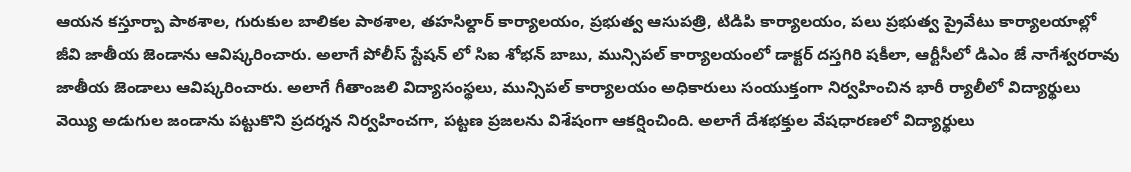ఆయన కస్తూర్బా పాఠశాల, గురుకుల బాలికల పాఠశాల, తహసిల్దార్ కార్యాలయం, ప్రభుత్వ ఆసుపత్రి, టిడిపి కార్యాలయం, పలు ప్రభుత్వ ప్రైవేటు కార్యాలయాల్లో జీవి జాతీయ జెండాను ఆవిష్కరించారు. అలాగే పోలీస్ స్టేషన్ లో సిఐ శోభన్ బాబు, మున్సిపల్ కార్యాలయంలో డాక్టర్ దస్తగిరి షకీలా, ఆర్టీసీలో డిఎం జే నాగేశ్వరరావు జాతీయ జెండాలు ఆవిష్కరించారు. అలాగే గీతాంజలి విద్యాసంస్థలు, మున్సిపల్ కార్యాలయం అధికారులు సంయుక్తంగా నిర్వహించిన భారీ ర్యాలీలో విద్యార్థులు వెయ్యి అడుగుల జండాను పట్టుకొని ప్రదర్శన నిర్వహించగా, పట్టణ ప్రజలను విశేషంగా ఆకర్షించింది. అలాగే దేశభక్తుల వేషధారణలో విద్యార్థులు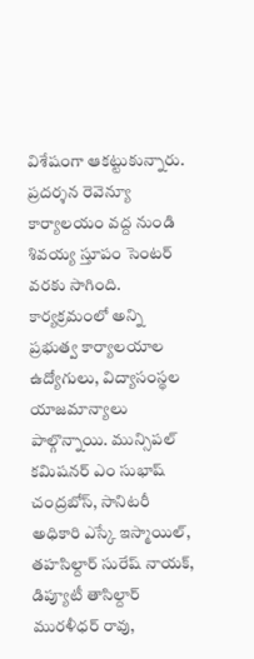విశేషంగా ఆకట్టుకున్నారు. ప్రదర్శన రెవెన్యూ కార్యాలయం వద్ద నుండి శివయ్య స్తూపం సెంటర్ వరకు సాగింది. కార్యక్రమంలో అన్ని ప్రభుత్వ కార్యాలయాల ఉద్యోగులు, విద్యాసంస్థల యాజమాన్యాలు పాల్గొన్నాయి. మున్సిపల్ కమిషనర్ ఎం సుభాష్ చంద్రబోస్, సానిటరీ అధికారి ఎస్కే ఇస్మాయిల్, తహసిల్దార్ సురేష్ నాయక్, డిప్యూటీ తాసిల్దార్ మురళీధర్ రావు,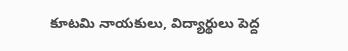కూటమి నాయకులు, విద్యార్థులు పెద్ద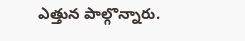ఎత్తున పాల్గొన్నారు.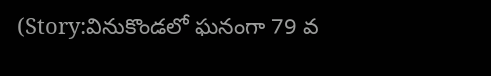(Story:వినుకొండలో ఘనంగా 79 వ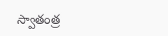స్వాతంత్ర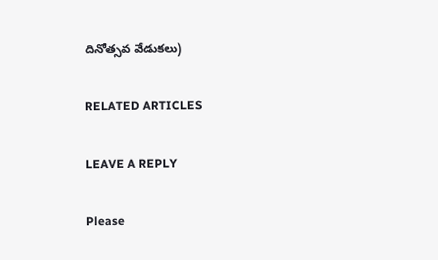దినోత్సవ వేడుకలు)

RELATED ARTICLES

LEAVE A REPLY

Please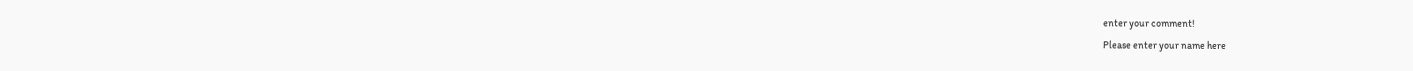enter your comment!
Please enter your name here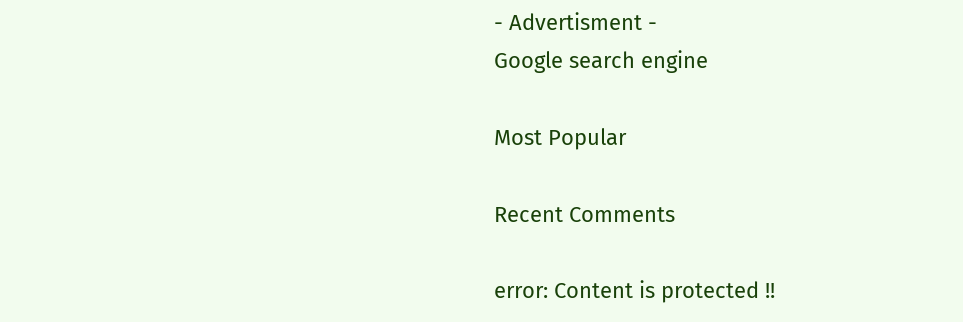- Advertisment -
Google search engine

Most Popular

Recent Comments

error: Content is protected !!